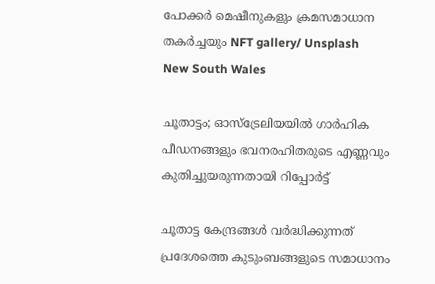പോക്കർ മെഷീനുകളും ക്രമസമാധാന തകർച്ചയും NFT gallery/ Unsplash
New South Wales

ചൂതാട്ടം; ഓസ്‌ട്രേലിയയിൽ ഗാർഹിക പീഡനങ്ങളും ഭവനരഹിതരുടെ എണ്ണവും കുതിച്ചുയരുന്നതായി റിപ്പോർട്ട്

ചൂതാട്ട കേന്ദ്രങ്ങൾ വർദ്ധിക്കുന്നത് പ്രദേശത്തെ കുടുംബങ്ങളുടെ സമാധാനം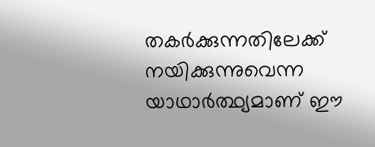തകർക്കുന്നതിലേക്ക് നയിക്കുന്നുവെന്ന യാഥാർത്ഥ്യമാണ് ഈ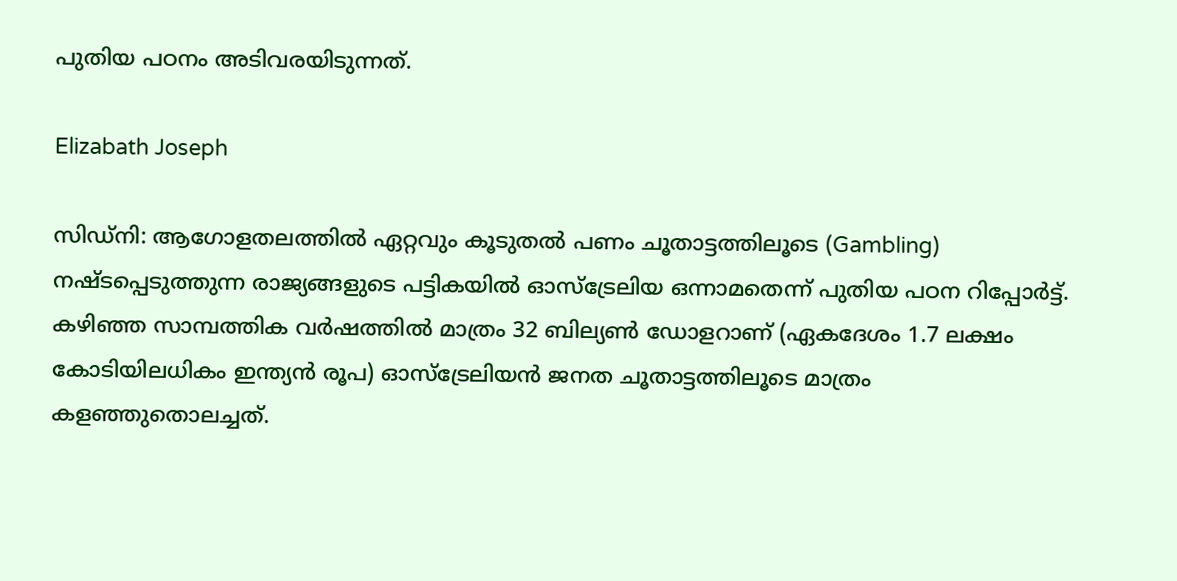പുതിയ പഠനം അടിവരയിടുന്നത്.

Elizabath Joseph

സിഡ്‌നി: ആഗോളതലത്തിൽ ഏറ്റവും കൂടുതൽ പണം ചൂതാട്ടത്തിലൂടെ (Gambling) നഷ്ടപ്പെടുത്തുന്ന രാജ്യങ്ങളുടെ പട്ടികയിൽ ഓസ്‌ട്രേലിയ ഒന്നാമതെന്ന് പുതിയ പഠന റിപ്പോർട്ട്. കഴിഞ്ഞ സാമ്പത്തിക വർഷത്തിൽ മാത്രം 32 ബില്യൺ ഡോളറാണ് (ഏകദേശം 1.7 ലക്ഷം കോടിയിലധികം ഇന്ത്യൻ രൂപ) ഓസ്‌ട്രേലിയൻ ജനത ചൂതാട്ടത്തിലൂടെ മാത്രം കളഞ്ഞുതൊലച്ചത്.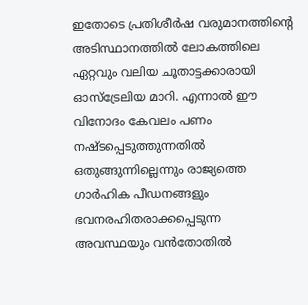ഇതോടെ പ്രതിശീർഷ വരുമാനത്തിന്റെ അടിസ്ഥാനത്തിൽ ലോകത്തിലെ ഏറ്റവും വലിയ ചൂതാട്ടക്കാരായി ഓസ്‌ട്രേലിയ മാറി. എന്നാൽ ഈ വിനോദം കേവലം പണം നഷ്ടപ്പെടുത്തുന്നതിൽ ഒതുങ്ങുന്നില്ലെന്നും രാജ്യത്തെ ഗാർഹിക പീഡനങ്ങളും ഭവനരഹിതരാക്കപ്പെടുന്ന അവസ്ഥയും വൻതോതിൽ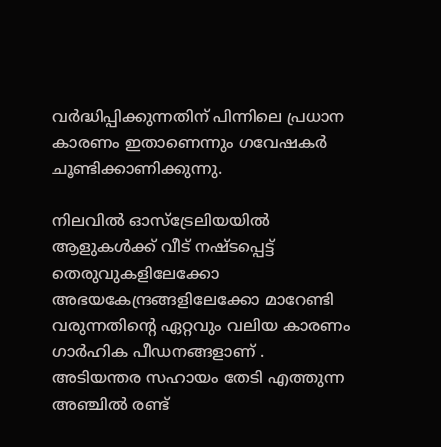വർദ്ധിപ്പിക്കുന്നതിന് പിന്നിലെ പ്രധാന കാരണം ഇതാണെന്നും ഗവേഷകർ ചൂണ്ടിക്കാണിക്കുന്നു.

നിലവിൽ ഓസ്‌ട്രേലിയയിൽ ആളുകൾക്ക് വീട് നഷ്ടപ്പെട്ട് തെരുവുകളിലേക്കോ അഭയകേന്ദ്രങ്ങളിലേക്കോ മാറേണ്ടി വരുന്നതിന്റെ ഏറ്റവും വലിയ കാരണം ഗാർഹിക പീഡനങ്ങളാണ് . അടിയന്തര സഹായം തേടി എത്തുന്ന അഞ്ചിൽ രണ്ട്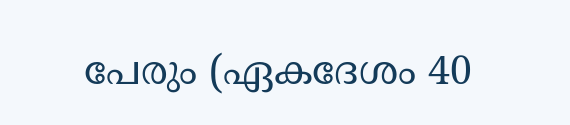പേരും (ഏകദേശം 40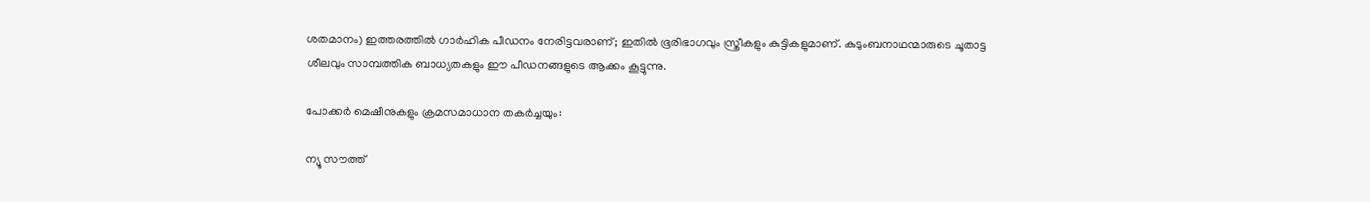ശതമാനം) ഇത്തരത്തിൽ ഗാർഹിക പീഡനം നേരിട്ടവരാണ്; ഇതിൽ ഭൂരിഭാഗവും സ്ത്രീകളും കുട്ടികളുമാണ്. കുടുംബനാഥന്മാരുടെ ചൂതാട്ട ശീലവും സാമ്പത്തിക ബാധ്യതകളും ഈ പീഡനങ്ങളുടെ ആക്കം കൂട്ടുന്നു.

പോക്കർ മെഷീനുകളും ക്രമസമാധാന തകർച്ചയും:

ന്യൂ സൗത്ത്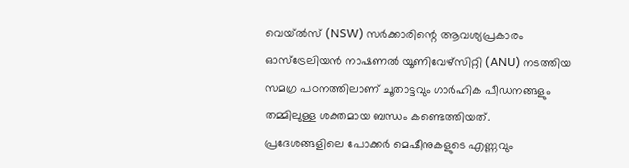വെയ്‌ൽസ് (NSW) സർക്കാരിന്റെ ആവശ്യപ്രകാരം ഓസ്‌ട്രേലിയൻ നാഷണൽ യൂണിവേഴ്‌സിറ്റി (ANU) നടത്തിയ സമഗ്ര പഠനത്തിലാണ് ചൂതാട്ടവും ഗാർഹിക പീഡനങ്ങളും തമ്മിലുള്ള ശക്തമായ ബന്ധം കണ്ടെത്തിയത്. പ്രദേശങ്ങളിലെ പോക്കർ മെഷീനുകളുടെ എണ്ണവും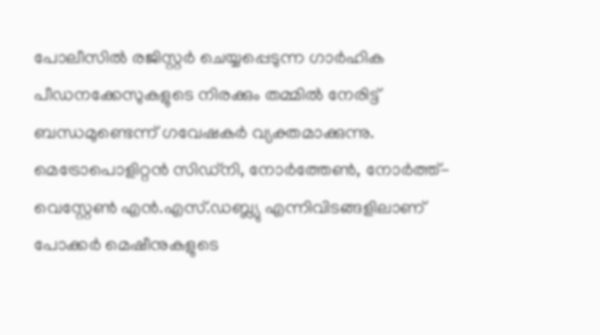പോലീസിൽ രജിസ്റ്റർ ചെയ്യപ്പെടുന്ന ഗാർഹിക പീഡനക്കേസുകളുടെ നിരക്കും തമ്മിൽ നേരിട്ട് ബന്ധമുണ്ടെന്ന് ഗവേഷകർ വ്യക്തമാക്കുന്നു. മെട്രോപൊളിറ്റൻ സിഡ്‌നി, നോർത്തേൺ, നോർത്ത്-വെസ്റ്റേൺ എൻ.എസ്.ഡബ്ല്യു എന്നിവിടങ്ങളിലാണ് പോക്കർ മെഷീനുകളുടെ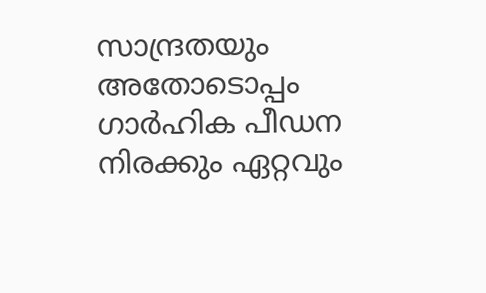സാന്ദ്രതയും അതോടൊപ്പം ഗാർഹിക പീഡന നിരക്കും ഏറ്റവും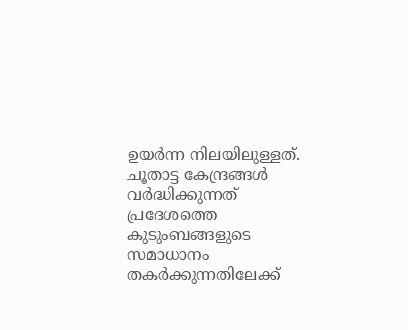ഉയർന്ന നിലയിലുള്ളത്. ചൂതാട്ട കേന്ദ്രങ്ങൾ വർദ്ധിക്കുന്നത് പ്രദേശത്തെ കുടുംബങ്ങളുടെ സമാധാനം തകർക്കുന്നതിലേക്ക്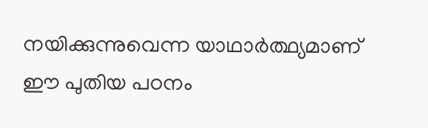നയിക്കുന്നുവെന്ന യാഥാർത്ഥ്യമാണ് ഈ പുതിയ പഠനം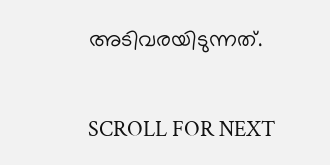അടിവരയിടുന്നത്.

SCROLL FOR NEXT